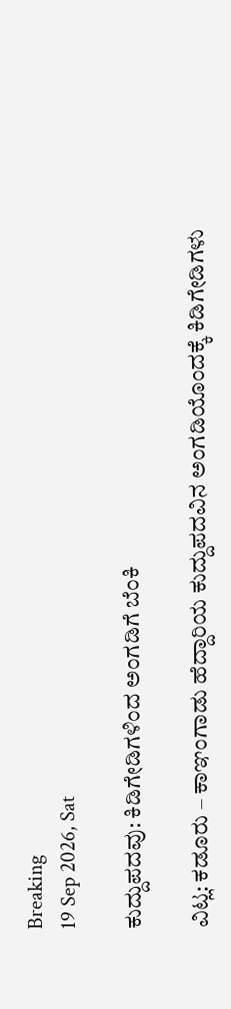Breaking
19 Sep 2026, Sat

ಕುದ್ದುಪದವು: ಕಿಡಿಗೇಡಿಗಳಿಂದ ಅಂಗಡಿಗೆ ಬೆಂಕಿ

ವಿಟ್ಲ: ಕಡೂರು – ಕಾಞಂಗಾಡು ಹೆದ್ದಾರಿಯ ಕುದ್ದುಪದವಿನ ಅಂಗಡಿಯೊಂದಕ್ಕೆ ಕಿಡಿಗೇಡಿಗಳು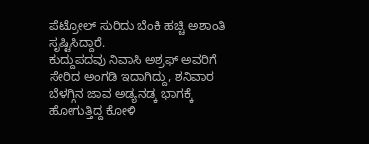ಪೆಟ್ರೋಲ್ ಸುರಿದು ಬೆಂಕಿ ಹಚ್ಚಿ ಅಶಾಂತಿ ಸೃಷ್ಟಿಸಿದ್ದಾರೆ.
ಕುದ್ದುಪದವು ನಿವಾಸಿ ಅಶ್ರಫ್ ಅವರಿಗೆ ಸೇರಿದ ಅಂಗಡಿ ಇದಾಗಿದ್ದು, ಶನಿವಾರ ಬೆಳಗ್ಗಿನ ಜಾವ ಅಡ್ಯನಡ್ಕ ಭಾಗಕ್ಕೆ ಹೋಗುತ್ತಿದ್ದ ಕೋಳಿ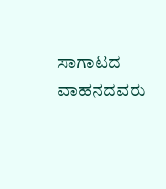ಸಾಗಾಟದ ವಾಹನದವರು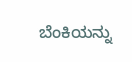ಬೆಂಕಿಯನ್ನು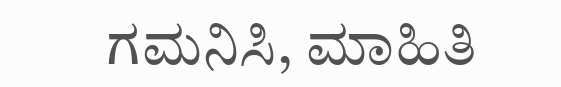ಗಮನಿಸಿ, ಮಾಹಿತಿ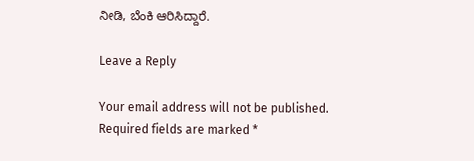ನೀಡಿ, ಬೆಂಕಿ ಆರಿಸಿದ್ದಾರೆ.

Leave a Reply

Your email address will not be published. Required fields are marked *